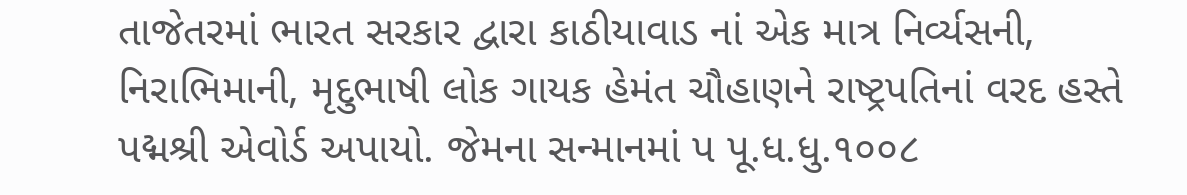તાજેતરમાં ભારત સરકાર દ્વારા કાઠીયાવાડ નાં એક માત્ર નિર્વ્યસની, નિરાભિમાની, મૃદુભાષી લોક ગાયક હેમંત ચૌહાણને રાષ્ટ્રપતિનાં વરદ હસ્તે પદ્મશ્રી એવોર્ડ અપાયો. જેમના સન્માનમાં પ પૂ.ધ.ધુ.૧૦૦૮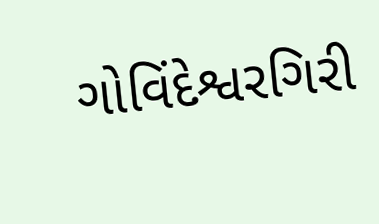ગોવિંદેશ્વરગિરી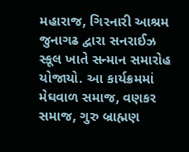મહારાજ, ગિરનારી આશ્રમ જુનાગઢ દ્વારા સનરાઈઝ સ્કૂલ ખાતે સન્માન સમારોહ યોજાયો. આ કાર્યક્રમમાં મેઘવાળ સમાજ, વણકર સમાજ, ગુરુ બ્રાહ્મણ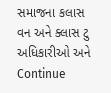સમાજના કલાસ વન અને ક્લાસ ટુ અધિકારીઓ અને Continue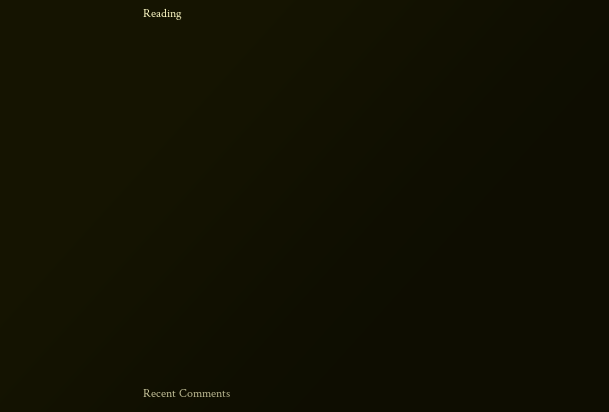Reading
















Recent Comments